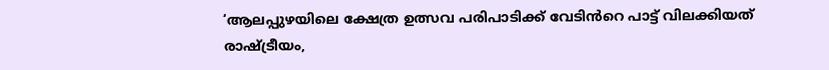‘ആലപ്പുഴയിലെ ക്ഷേത്ര ഉത്സവ പരിപാടിക്ക് വേടിൻറെ പാട്ട് വിലക്കിയത് രാഷ്ട്രീയം,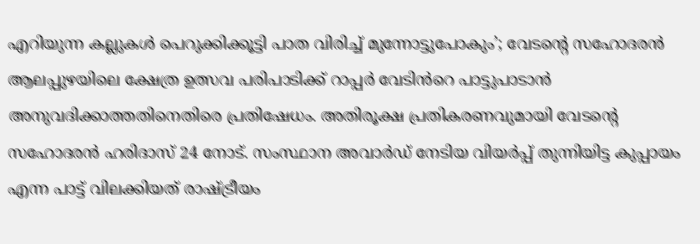എറിയുന്ന കല്ലുകൾ പെറുക്കിക്കൂട്ടി പാത വിരിച്ച് മുന്നോട്ടുപോകും’; വേടന്റെ സഹോദരൻ
ആലപ്പുഴയിലെ ക്ഷേത്ര ഉത്സവ പരിപാടിക്ക് റാപ്പർ വേടിൻറെ പാട്ടുപാടാൻ അനുവദിക്കാത്തതിനെതിരെ പ്രതിഷേധം. അതിരൂക്ഷ പ്രതികരണവുമായി വേടന്റെ സഹോദരൻ ഹരിദാസ് 24 നോട്. സംസ്ഥാന അവാർഡ് നേടിയ വിയർപ്പ് തുന്നിയിട്ട കുപ്പായം എന്ന പാട്ട് വിലക്കിയത് രാഷ്ട്രീയം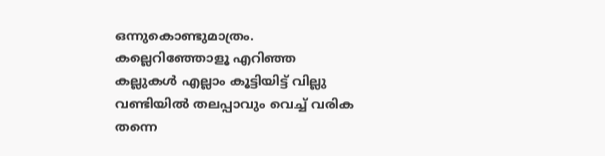ഒന്നുകൊണ്ടുമാത്രം. കല്ലെറിഞ്ഞോളൂ എറിഞ്ഞ കല്ലുകൾ എല്ലാം കൂട്ടിയിട്ട് വില്ലു വണ്ടിയിൽ തലപ്പാവും വെച്ച് വരിക തന്നെ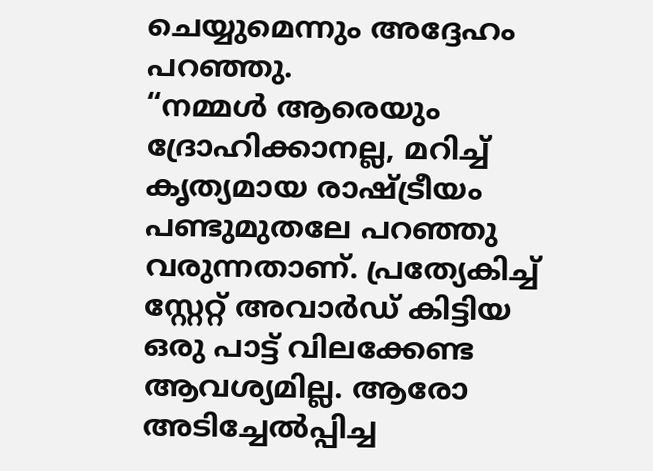ചെയ്യുമെന്നും അദ്ദേഹം പറഞ്ഞു.
“നമ്മൾ ആരെയും ദ്രോഹിക്കാനല്ല, മറിച്ച് കൃത്യമായ രാഷ്ട്രീയം പണ്ടുമുതലേ പറഞ്ഞു വരുന്നതാണ്. പ്രത്യേകിച്ച് സ്റ്റേറ്റ് അവാർഡ് കിട്ടിയ ഒരു പാട്ട് വിലക്കേണ്ട ആവശ്യമില്ല. ആരോ അടിച്ചേൽപ്പിച്ച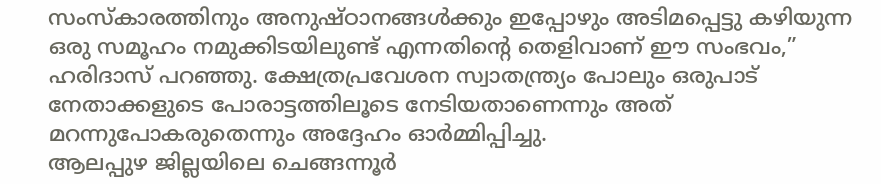സംസ്കാരത്തിനും അനുഷ്ഠാനങ്ങൾക്കും ഇപ്പോഴും അടിമപ്പെട്ടു കഴിയുന്ന ഒരു സമൂഹം നമുക്കിടയിലുണ്ട് എന്നതിന്റെ തെളിവാണ് ഈ സംഭവം,” ഹരിദാസ് പറഞ്ഞു. ക്ഷേത്രപ്രവേശന സ്വാതന്ത്ര്യം പോലും ഒരുപാട് നേതാക്കളുടെ പോരാട്ടത്തിലൂടെ നേടിയതാണെന്നും അത് മറന്നുപോകരുതെന്നും അദ്ദേഹം ഓർമ്മിപ്പിച്ചു.
ആലപ്പുഴ ജില്ലയിലെ ചെങ്ങന്നൂർ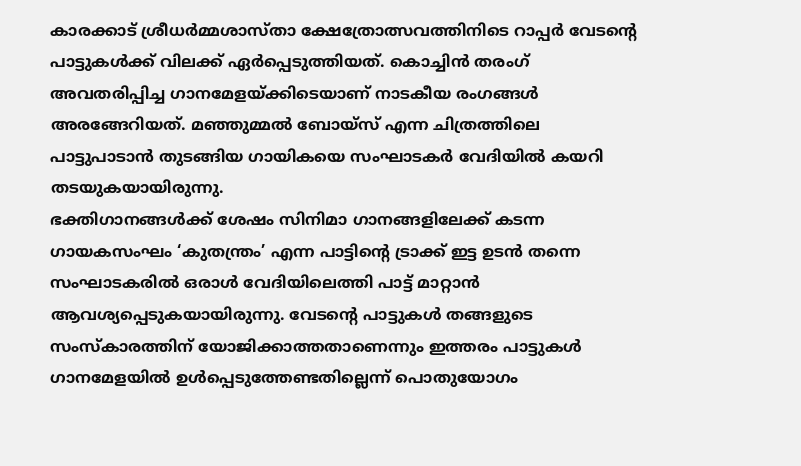കാരക്കാട് ശ്രീധർമ്മശാസ്താ ക്ഷേത്രോത്സവത്തിനിടെ റാപ്പർ വേടന്റെ പാട്ടുകൾക്ക് വിലക്ക് ഏർപ്പെടുത്തിയത്. കൊച്ചിൻ തരംഗ് അവതരിപ്പിച്ച ഗാനമേളയ്ക്കിടെയാണ് നാടകീയ രംഗങ്ങൾ അരങ്ങേറിയത്. മഞ്ഞുമ്മൽ ബോയ്സ് എന്ന ചിത്രത്തിലെ പാട്ടുപാടാൻ തുടങ്ങിയ ഗായികയെ സംഘാടകർ വേദിയിൽ കയറി തടയുകയായിരുന്നു.
ഭക്തിഗാനങ്ങൾക്ക് ശേഷം സിനിമാ ഗാനങ്ങളിലേക്ക് കടന്ന ഗായകസംഘം ‘കുതന്ത്രം’ എന്ന പാട്ടിന്റെ ട്രാക്ക് ഇട്ട ഉടൻ തന്നെ സംഘാടകരിൽ ഒരാൾ വേദിയിലെത്തി പാട്ട് മാറ്റാൻ ആവശ്യപ്പെടുകയായിരുന്നു. വേടന്റെ പാട്ടുകൾ തങ്ങളുടെ സംസ്കാരത്തിന് യോജിക്കാത്തതാണെന്നും ഇത്തരം പാട്ടുകൾ ഗാനമേളയിൽ ഉൾപ്പെടുത്തേണ്ടതില്ലെന്ന് പൊതുയോഗം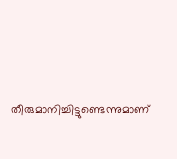തീരുമാനിച്ചിട്ടുണ്ടെന്നുമാണ്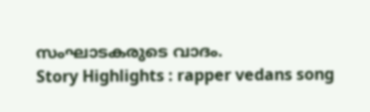സംഘാടകരുടെ വാദം.
Story Highlights : rapper vedans song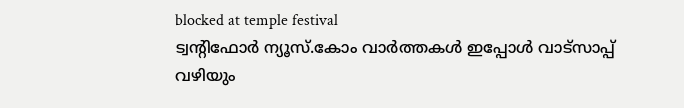blocked at temple festival
ട്വന്റിഫോർ ന്യൂസ്.കോം വാർത്തകൾ ഇപ്പോൾ വാട്സാപ്പ് വഴിയും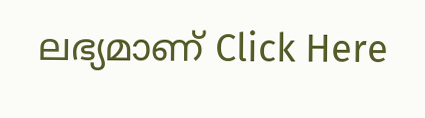ലഭ്യമാണ് Click Here